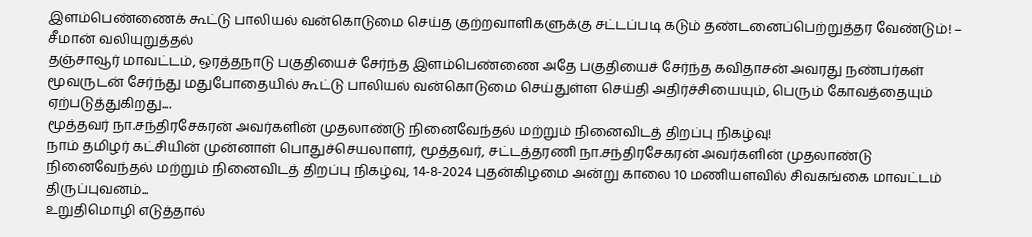இளம்பெண்ணைக் கூட்டு பாலியல் வன்கொடுமை செய்த குற்றவாளிகளுக்கு சட்டப்படி கடும் தண்டனைப்பெற்றுத்தர வேண்டும்! – சீமான் வலியுறுத்தல்
தஞ்சாவூர் மாவட்டம், ஒரத்தநாடு பகுதியைச் சேர்ந்த இளம்பெண்ணை அதே பகுதியைச் சேர்ந்த கவிதாசன் அவரது நண்பர்கள் மூவருடன் சேர்ந்து மதுபோதையில் கூட்டு பாலியல் வன்கொடுமை செய்துள்ள செய்தி அதிர்ச்சியையும், பெரும் கோவத்தையும் ஏற்படுத்துகிறது....
மூத்தவர் நா.சந்திரசேகரன் அவர்களின் முதலாண்டு நினைவேந்தல் மற்றும் நினைவிடத் திறப்பு நிகழ்வு!
நாம் தமிழர் கட்சியின் முன்னாள் பொதுச்செயலாளர், மூத்தவர், சட்டத்தரணி நா.சந்திரசேகரன் அவர்களின் முதலாண்டு நினைவேந்தல் மற்றும் நினைவிடத் திறப்பு நிகழ்வு, 14-8-2024 புதன்கிழமை அன்று காலை 10 மணியளவில் சிவகங்கை மாவட்டம் திருப்புவனம்...
உறுதிமொழி எடுத்தால்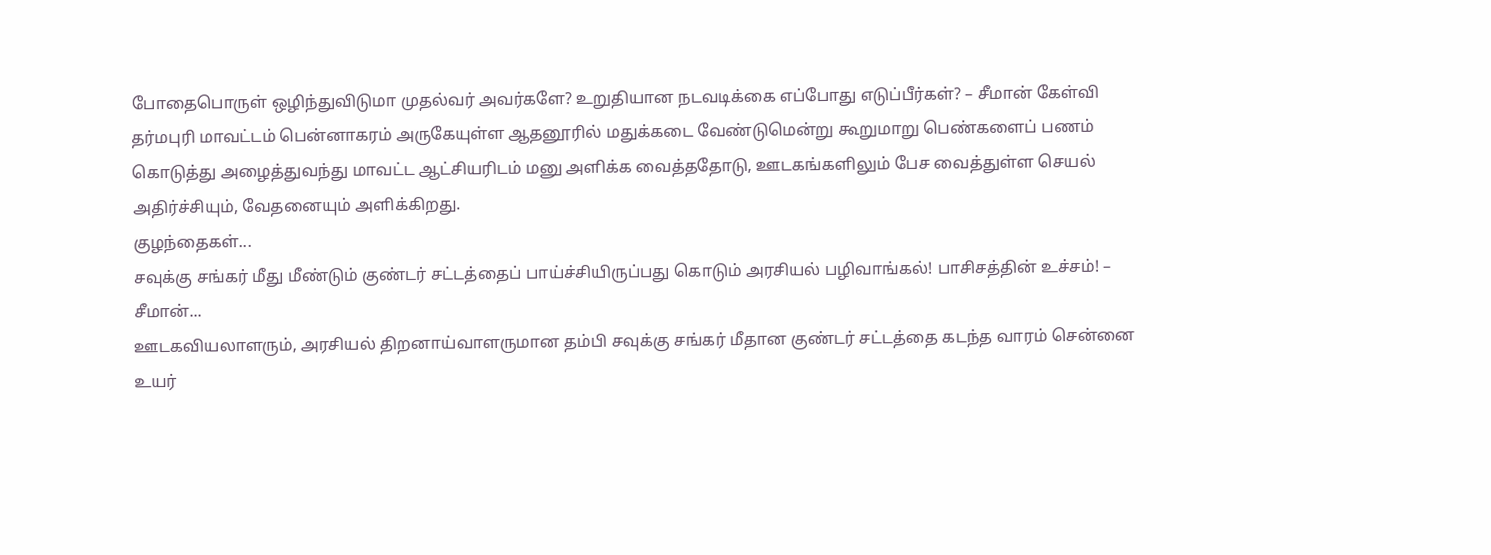போதைபொருள் ஒழிந்துவிடுமா முதல்வர் அவர்களே? உறுதியான நடவடிக்கை எப்போது எடுப்பீர்கள்? – சீமான் கேள்வி
தர்மபுரி மாவட்டம் பென்னாகரம் அருகேயுள்ள ஆதனூரில் மதுக்கடை வேண்டுமென்று கூறுமாறு பெண்களைப் பணம் கொடுத்து அழைத்துவந்து மாவட்ட ஆட்சியரிடம் மனு அளிக்க வைத்ததோடு, ஊடகங்களிலும் பேச வைத்துள்ள செயல் அதிர்ச்சியும், வேதனையும் அளிக்கிறது.
குழந்தைகள்...
சவுக்கு சங்கர் மீது மீண்டும் குண்டர் சட்டத்தைப் பாய்ச்சியிருப்பது கொடும் அரசியல் பழிவாங்கல்! பாசிசத்தின் உச்சம்! – சீமான்...
ஊடகவியலாளரும், அரசியல் திறனாய்வாளருமான தம்பி சவுக்கு சங்கர் மீதான குண்டர் சட்டத்தை கடந்த வாரம் சென்னை உயர்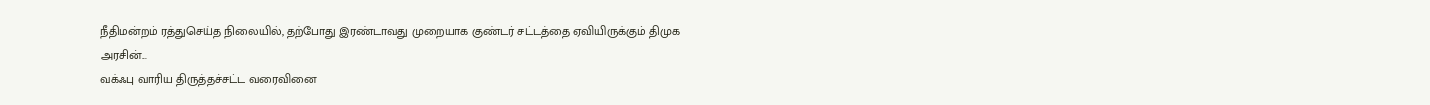நீதிமன்றம் ரத்துசெய்த நிலையில், தற்போது இரண்டாவது முறையாக குண்டர் சட்டத்தை ஏவியிருக்கும் திமுக அரசின்...
வக்ஃபு வாரிய திருத்தச்சட்ட வரைவினை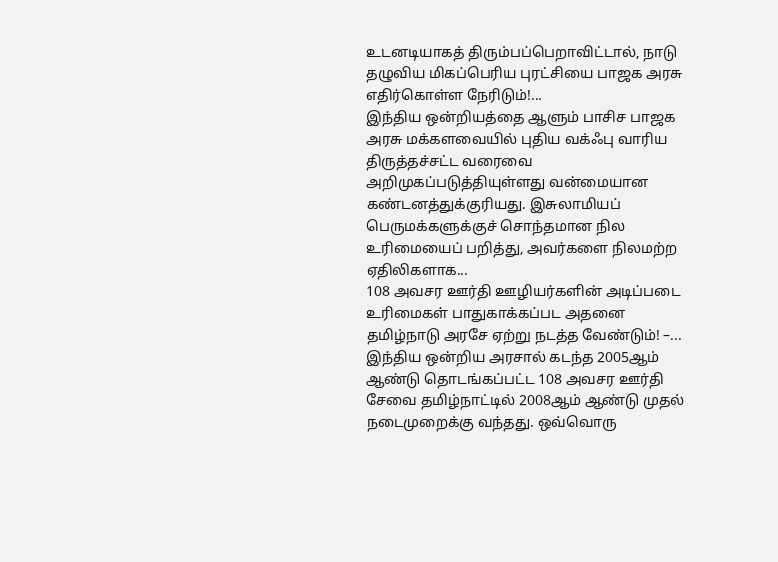உடனடியாகத் திரும்பப்பெறாவிட்டால், நாடு தழுவிய மிகப்பெரிய புரட்சியை பாஜக அரசு எதிர்கொள்ள நேரிடும்!...
இந்திய ஒன்றியத்தை ஆளும் பாசிச பாஜக அரசு மக்களவையில் புதிய வக்ஃபு வாரிய திருத்தச்சட்ட வரைவை அறிமுகப்படுத்தியுள்ளது வன்மையான கண்டனத்துக்குரியது. இசுலாமியப் பெருமக்களுக்குச் சொந்தமான நில உரிமையைப் பறித்து, அவர்களை நிலமற்ற ஏதிலிகளாக...
108 அவசர ஊர்தி ஊழியர்களின் அடிப்படை உரிமைகள் பாதுகாக்கப்பட அதனை தமிழ்நாடு அரசே ஏற்று நடத்த வேண்டும்! –...
இந்திய ஒன்றிய அரசால் கடந்த 2005ஆம் ஆண்டு தொடங்கப்பட்ட 108 அவசர ஊர்தி சேவை தமிழ்நாட்டில் 2008ஆம் ஆண்டு முதல் நடைமுறைக்கு வந்தது. ஒவ்வொரு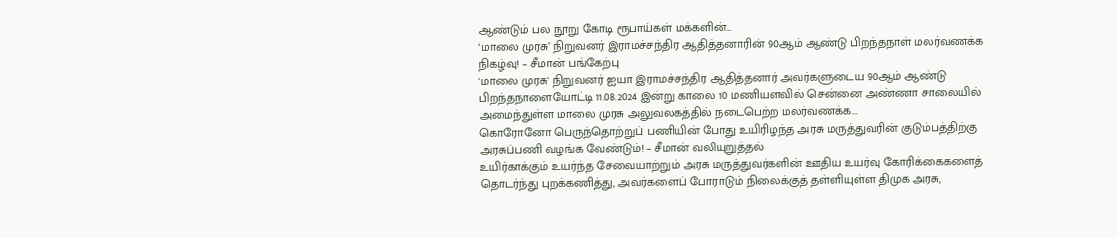ஆண்டும் பல நூறு கோடி ரூபாய்கள் மக்களின்...
‘மாலை முரசு’ நிறுவனர் இராமச்சந்திர ஆதித்தனாரின் 90ஆம் ஆண்டு பிறந்தநாள் மலர்வணக்க நிகழ்வு! – சீமான் பங்கேற்பு
'மாலை முரசு' நிறுவனர் ஐயா இராமச்சந்திர ஆதித்தனார் அவர்களுடைய 90ஆம் ஆண்டு பிறந்தநாளையோட்டி 11.08.2024 இன்று காலை 10 மணியளவில் சென்னை அண்ணா சாலையில் அமைந்துள்ள மாலை முரசு அலுவலகத்தில் நடைபெற்ற மலர்வணக்க...
கொரோனோ பெருந்தொற்றுப் பணியின் போது உயிரிழந்த அரசு மருத்துவரின் குடும்பத்திற்கு அரசுப்பணி வழங்க வேண்டும்! – சீமான் வலியுறுத்தல்
உயிர்காக்கும் உயர்ந்த சேவையாற்றும் அரசு மருத்துவர்களின் ஊதிய உயர்வு கோரிக்கைகளைத் தொடர்ந்து புறக்கணித்து, அவர்களைப் போராடும் நிலைக்குத் தள்ளியுள்ள திமுக அரசு,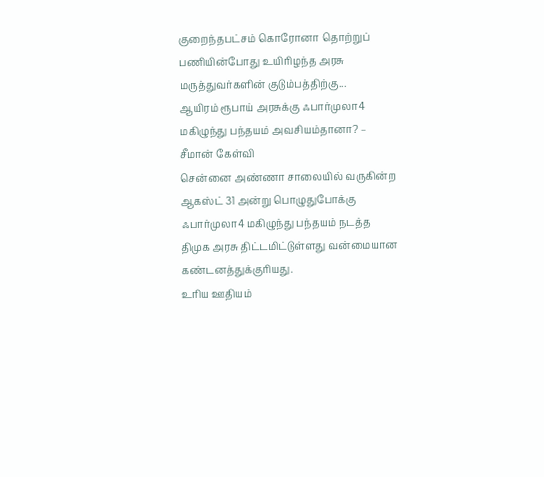குறைந்தபட்சம் கொரோனா தொற்றுப் பணியின்போது உயிரிழந்த அரசு மருத்துவர்களின் குடும்பத்திற்கு...
ஆயிரம் ரூபாய் அரசுக்கு ஃபார்முலா4 மகிழுந்து பந்தயம் அவசியம்தானா? – சீமான் கேள்வி
சென்னை அண்ணா சாலையில் வருகின்ற ஆகஸ்ட் 31 அன்று பொழுதுபோக்கு ஃபார்முலா4 மகிழுந்து பந்தயம் நடத்த திமுக அரசு திட்டமிட்டுள்ளது வன்மையான கண்டனத்துக்குரியது.
உரிய ஊதியம்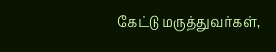கேட்டு மருத்துவர்கள்,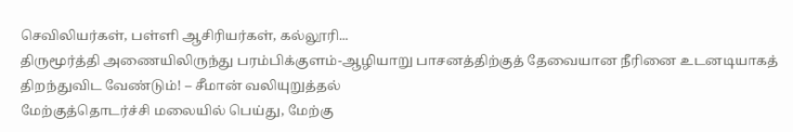செவிலியர்கள், பள்ளி ஆசிரியர்கள், கல்லூரி...
திருமூர்த்தி அணையிலிருந்து பரம்பிக்குளம்-ஆழியாறு பாசனத்திற்குத் தேவையான நீரினை உடனடியாகத் திறந்துவிட வேண்டும்! – சீமான் வலியுறுத்தல்
மேற்குத்தொடர்ச்சி மலையில் பெய்து, மேற்கு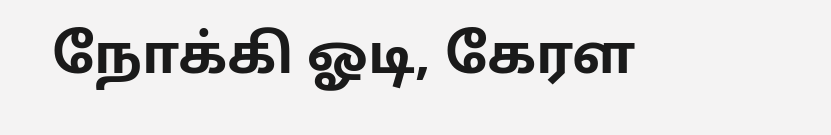நோக்கி ஓடி, கேரள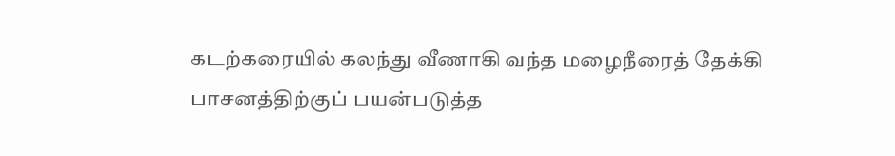கடற்கரையில் கலந்து வீணாகி வந்த மழைநீரைத் தேக்கி பாசனத்திற்குப் பயன்படுத்த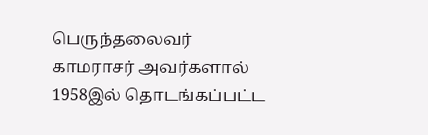பெருந்தலைவர் காமராசர் அவர்களால் 1958இல் தொடங்கப்பட்ட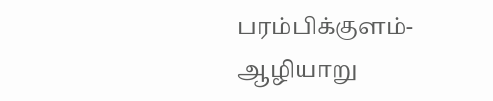பரம்பிக்குளம்-ஆழியாறு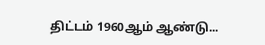திட்டம் 1960ஆம் ஆண்டு...